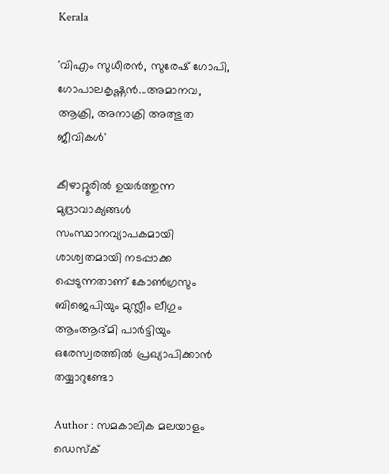Kerala

'വിഎം സുധീരന്‍, സുരേഷ് ഗോപി, ഗോപാലകൃഷ്ണന്‍...അമാനവ, ആക്രി, അനാക്രി അത്ഭുത ജീവികള്‍'

കീഴാറ്റൂരില്‍ ഉയര്‍ത്തുന്ന മുദ്രാവാക്യങ്ങള്‍ സംസ്ഥാനവ്യാപകമായി ശാശ്വതമായി നടപ്പാക്ക പ്പെടുന്നതാണ് കോണ്‍ഗ്രസും ബിജെപിയും മുസ്ലീം ലീഗും ആംആദ്മി പാര്‍ട്ടിയും ഒരേസ്വരത്തില്‍ പ്രഖ്യാപിക്കാന്‍ തയ്യാറുണ്ടോ

Author : സമകാലിക മലയാളം ഡെസ്ക്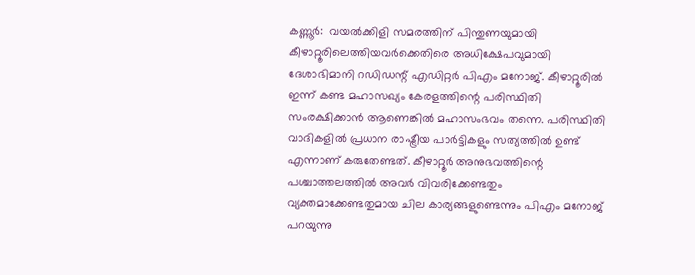കണ്ണൂര്‍:  വയല്‍ക്കിളി സമരത്തിന് പിന്തുണയുമായി കീഴാറ്റൂരിലെത്തിയവര്‍ക്കെതിരെ അധിക്ഷേപവുമായി ദേശാഭിമാനി റഡിഡന്റ് എഡിറ്റര്‍ പിഎം മനോജ്. കീഴാറ്റൂരില്‍ ഇന്ന് കണ്ട മഹാസഖ്യം കേരളത്തിന്റെ പരിസ്ഥിതി സംരക്ഷിക്കാന്‍ ആണെങ്കില്‍ മഹാസംഭവം തന്നെ. പരിസ്ഥിതി വാദികളില്‍ പ്രധാന രാഷ്ട്രീയ പാര്‍ട്ടികളും സത്യത്തില്‍ ഉണ്ട് എന്നാണ് കരുതേണ്ടത്. കീഴാറ്റൂര്‍ അനുഭവത്തിന്റെ പശ്ചാത്തലത്തില്‍ അവര്‍ വിവരിക്കേണ്ടതും വ്യക്തമാക്കേണ്ടതുമായ ചില കാര്യങ്ങളുണ്ടെന്നും പിഎം മനോജ് പറയുന്നു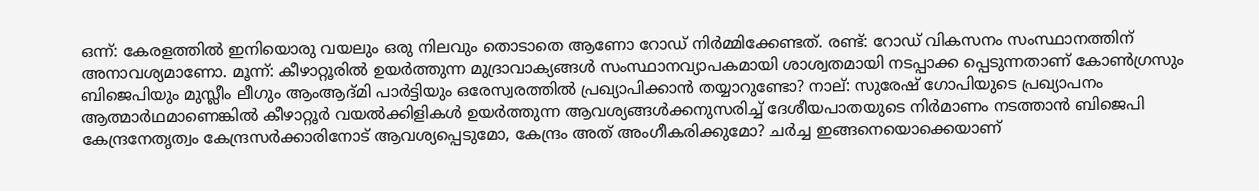ഒന്ന്: കേരളത്തില്‍ ഇനിയൊരു വയലും ഒരു നിലവും തൊടാതെ ആണോ റോഡ് നിര്‍മ്മിക്കേണ്ടത്. രണ്ട്: റോഡ് വികസനം സംസ്ഥാനത്തിന് അനാവശ്യമാണോ. മൂന്ന്: കീഴാറ്റൂരില്‍ ഉയര്‍ത്തുന്ന മുദ്രാവാക്യങ്ങള്‍ സംസ്ഥാനവ്യാപകമായി ശാശ്വതമായി നടപ്പാക്ക പ്പെടുന്നതാണ് കോണ്‍ഗ്രസും ബിജെപിയും മുസ്ലീം ലീഗും ആംആദ്മി പാര്‍ട്ടിയും ഒരേസ്വരത്തില്‍ പ്രഖ്യാപിക്കാന്‍ തയ്യാറുണ്ടോ? നാല്: സുരേഷ് ഗോപിയുടെ പ്രഖ്യാപനം ആത്മാര്‍ഥമാണെങ്കില്‍ കീഴാറ്റൂര്‍ വയല്‍ക്കിളികള്‍ ഉയര്‍ത്തുന്ന ആവശ്യങ്ങള്‍ക്കനുസരിച്ച് ദേശീയപാതയുടെ നിര്‍മാണം നടത്താന്‍ ബിജെപി കേന്ദ്രനേതൃത്വം കേന്ദ്രസര്‍ക്കാരിനോട് ആവശ്യപ്പെടുമോ, കേന്ദ്രം അത് അംഗീകരിക്കുമോ? ചര്‍ച്ച ഇങ്ങനെയൊക്കെയാണ്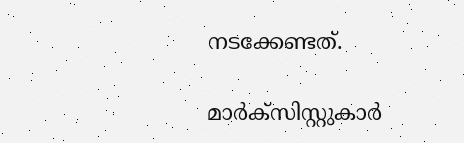നടക്കേണ്ടത്.

മാര്‍ക്‌സിസ്റ്റുകാര്‍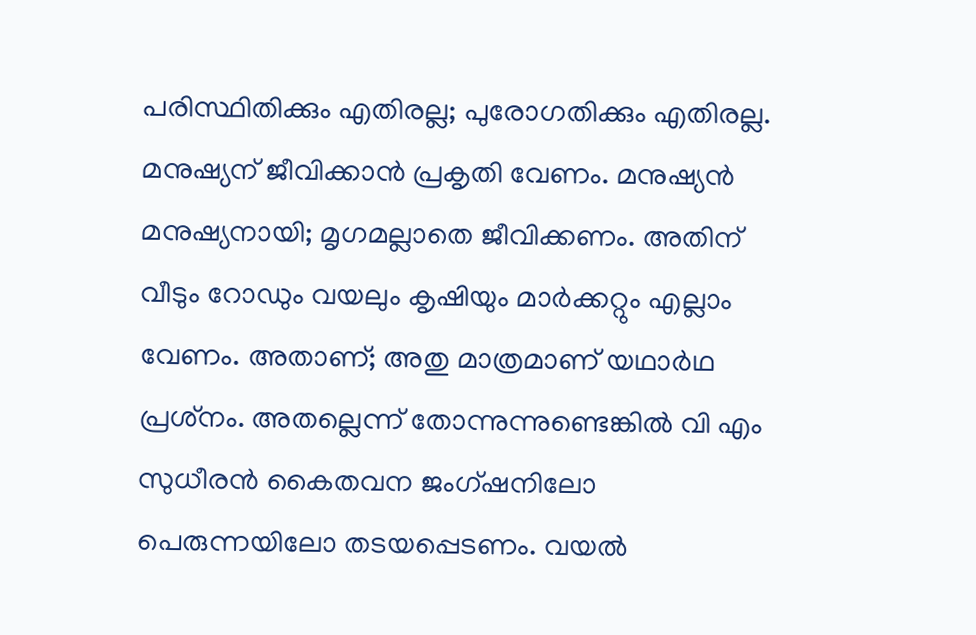പരിസ്ഥിതിക്കും എതിരല്ല; പുരോഗതിക്കും എതിരല്ല. മനുഷ്യന് ജീവിക്കാന്‍ പ്രകൃതി വേണം. മനുഷ്യന്‍ മനുഷ്യനായി; മൃഗമല്ലാതെ ജീവിക്കണം. അതിന് വീടും റോഡും വയലും കൃഷിയും മാര്‍ക്കറ്റും എല്ലാം വേണം. അതാണ്; അതു മാത്രമാണ് യഥാര്‍ഥ പ്രശ്‌നം. അതല്ലെന്ന് തോന്നുന്നുണ്ടെങ്കില്‍ വി എം സുധീരന്‍ കൈതവന ജംഗ്ഷനിലോ പെരുന്നയിലോ തടയപ്പെടണം. വയല്‍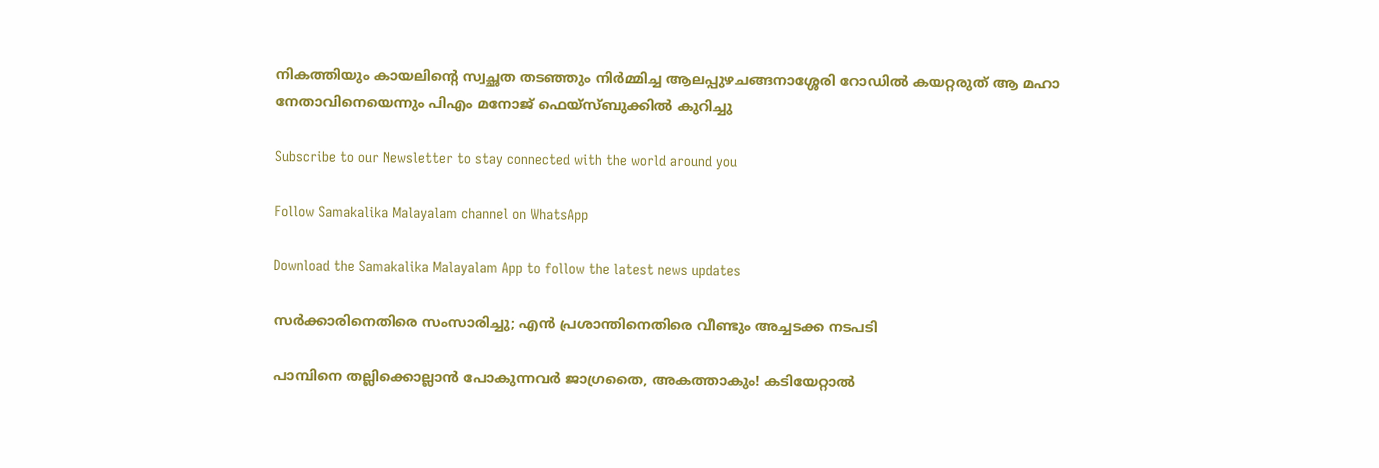നികത്തിയും കായലിന്റെ സ്വച്ഛത തടഞ്ഞും നിര്‍മ്മിച്ച ആലപ്പുഴചങ്ങനാശ്ശേരി റോഡില്‍ കയറ്റരുത് ആ മഹാ നേതാവിനെയെന്നും പിഎം മനോജ് ഫെയ്‌സ്ബുക്കില്‍ കുറിച്ചു

Subscribe to our Newsletter to stay connected with the world around you

Follow Samakalika Malayalam channel on WhatsApp

Download the Samakalika Malayalam App to follow the latest news updates

സര്‍ക്കാരിനെതിരെ സംസാരിച്ചു; എന്‍ പ്രശാന്തിനെതിരെ വീണ്ടും അച്ചടക്ക നടപടി

പാമ്പിനെ തല്ലിക്കൊല്ലാന്‍ പോകുന്നവര്‍ ജാഗ്രതൈ, അകത്താകും! കടിയേറ്റാല്‍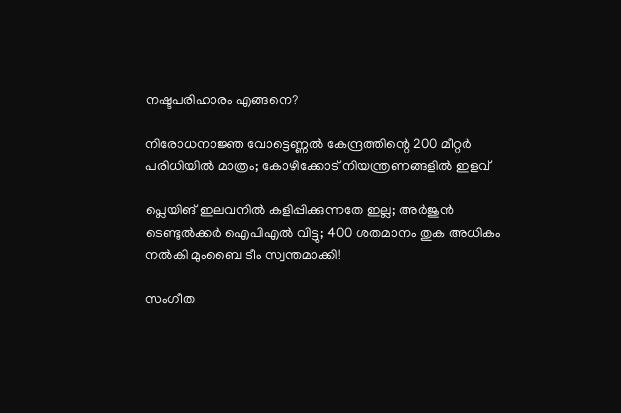നഷ്ടപരിഹാരം എങ്ങനെ?

നിരോധനാജ്ഞ വോട്ടെണ്ണല്‍ കേന്ദ്രത്തിന്റെ 200 മീറ്റര്‍ പരിധിയില്‍ മാത്രം; കോഴിക്കോട് നിയന്ത്രണങ്ങളില്‍ ഇളവ്

പ്ലെയിങ് ഇലവനിൽ കളിപ്പിക്കുന്നതേ ഇല്ല; അർജുൻ ടെണ്ടുൽക്കർ ഐപിഎൽ വിട്ടു; 400 ശതമാനം തുക അധികം നൽകി മുംബൈ ടീം സ്വന്തമാക്കി!

സംഗീത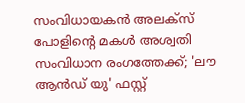സംവിധായകൻ അലക്സ് പോളിൻ്റെ മകൾ അശ്വതി സംവിധാന രംഗത്തേക്ക്; 'ലൗ ആൻഡ് യു' ഫസ്റ്റ്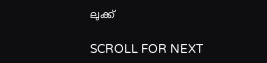ലുക്ക്

SCROLL FOR NEXT